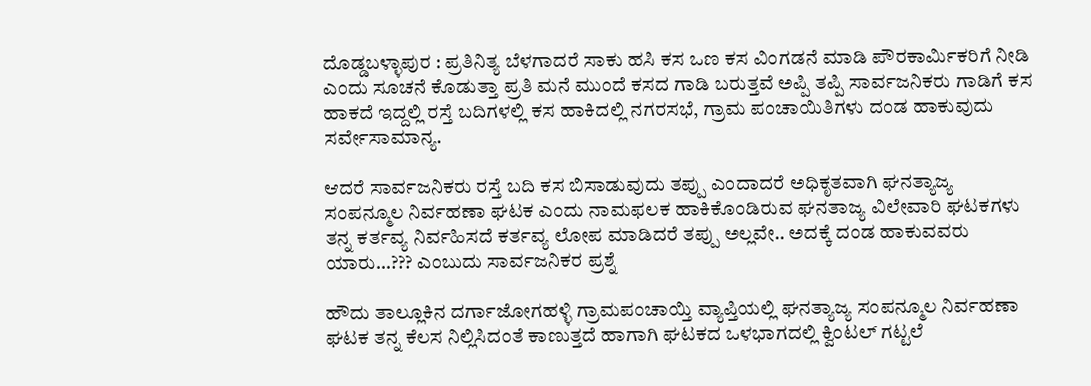ದೊಡ್ಡಬಳ್ಳಾಪುರ : ಪ್ರತಿನಿತ್ಯ ಬೆಳಗಾದರೆ ಸಾಕು ಹಸಿ ಕಸ ಒಣ ಕಸ ವಿಂಗಡನೆ ಮಾಡಿ ಪೌರಕಾರ್ಮಿಕರಿಗೆ ನೀಡಿ ಎಂದು ಸೂಚನೆ ಕೊಡುತ್ತಾ ಪ್ರತಿ ಮನೆ ಮುಂದೆ ಕಸದ ಗಾಡಿ ಬರುತ್ತವೆ ಅಪ್ಪಿ ತಪ್ಪಿ ಸಾರ್ವಜನಿಕರು ಗಾಡಿಗೆ ಕಸ ಹಾಕದೆ ಇದ್ದಲ್ಲಿ ರಸ್ತೆ ಬದಿಗಳಲ್ಲಿ ಕಸ ಹಾಕಿದಲ್ಲಿ ನಗರಸಭೆ, ಗ್ರಾಮ ಪಂಚಾಯಿತಿಗಳು ದಂಡ ಹಾಕುವುದು ಸರ್ವೇಸಾಮಾನ್ಯ.

ಆದರೆ ಸಾರ್ವಜನಿಕರು ರಸ್ತೆ ಬದಿ ಕಸ ಬಿಸಾಡುವುದು ತಪ್ಪು ಎಂದಾದರೆ ಅಧಿಕೃತವಾಗಿ ಘನತ್ಯಾಜ್ಯ ಸಂಪನ್ಮೂಲ ನಿರ್ವಹಣಾ ಘಟಕ ಎಂದು ನಾಮಫಲಕ ಹಾಕಿಕೊಂಡಿರುವ ಘನತಾಜ್ಯ ವಿಲೇವಾರಿ ಘಟಕಗಳು ತನ್ನ ಕರ್ತವ್ಯ ನಿರ್ವಹಿಸದೆ ಕರ್ತವ್ಯ ಲೋಪ ಮಾಡಿದರೆ ತಪ್ಪು ಅಲ್ಲವೇ.. ಅದಕ್ಕೆ ದಂಡ ಹಾಕುವವರು ಯಾರು…??? ಎಂಬುದು ಸಾರ್ವಜನಿಕರ ಪ್ರಶ್ನೆ

ಹೌದು ತಾಲ್ಲೂಕಿನ ದರ್ಗಾಜೋಗಹಳ್ಳಿ ಗ್ರಾಮಪಂಚಾಯ್ತಿ ವ್ಯಾಪ್ತಿಯಲ್ಲಿ ಘನತ್ಯಾಜ್ಯ ಸಂಪನ್ಮೂಲ ನಿರ್ವಹಣಾ ಘಟಕ ತನ್ನ ಕೆಲಸ ನಿಲ್ಲಿಸಿದಂತೆ ಕಾಣುತ್ತದೆ ಹಾಗಾಗಿ ಘಟಕದ ಒಳಭಾಗದಲ್ಲಿ ಕ್ವಿಂಟಲ್ ಗಟ್ಟಲೆ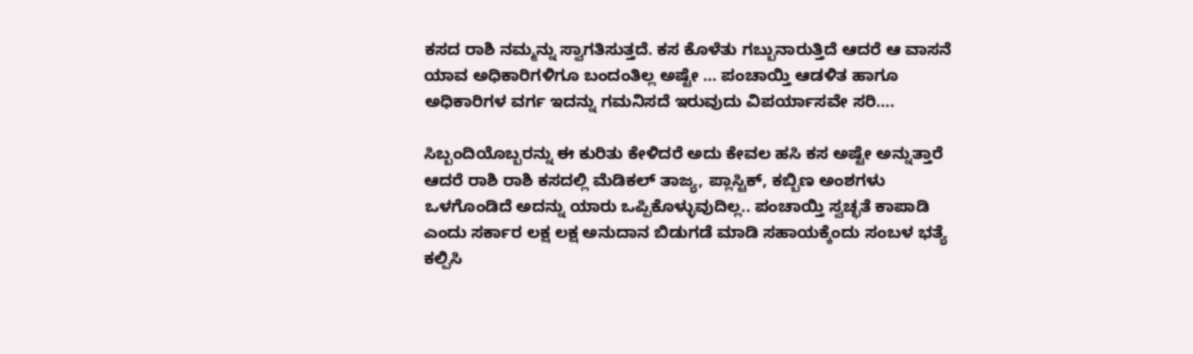ಕಸದ ರಾಶಿ ನಮ್ಮನ್ನು ಸ್ವಾಗತಿಸುತ್ತದೆ. ಕಸ ಕೊಳೆತು ಗಬ್ಬುನಾರುತ್ತಿದೆ ಆದರೆ ಆ ವಾಸನೆ ಯಾವ ಅಧಿಕಾರಿಗಳಿಗೂ ಬಂದಂತಿಲ್ಲ ಅಷ್ಟೇ … ಪಂಚಾಯ್ತಿ ಆಡಳಿತ ಹಾಗೂ ಅಧಿಕಾರಿಗಳ ವರ್ಗ ಇದನ್ನು ಗಮನಿಸದೆ ಇರುವುದು ವಿಪರ್ಯಾಸವೇ ಸರಿ….

ಸಿಬ್ಬಂದಿಯೊಬ್ಬರನ್ನು ಈ ಕುರಿತು ಕೇಳಿದರೆ ಅದು ಕೇವಲ ಹಸಿ ಕಸ ಅಷ್ಟೇ ಅನ್ನುತ್ತಾರೆ ಆದರೆ ರಾಶಿ ರಾಶಿ ಕಸದಲ್ಲಿ ಮೆಡಿಕಲ್ ತಾಜ್ಯ, ಪ್ಲಾಸ್ಟಿಕ್, ಕಬ್ಬಿಣ ಅಂಶಗಳು ಒಳಗೊಂಡಿದೆ ಅದನ್ನು ಯಾರು ಒಪ್ಪಿಕೊಳ್ಳುವುದಿಲ್ಲ.. ಪಂಚಾಯ್ತಿ ಸ್ವಚ್ಛತೆ ಕಾಪಾಡಿ ಎಂದು ಸರ್ಕಾರ ಲಕ್ಷ ಲಕ್ಷ ಅನುದಾನ ಬಿಡುಗಡೆ ಮಾಡಿ ಸಹಾಯಕ್ಕೆಂದು ಸಂಬಳ ಭತ್ಯೆ ಕಲ್ಪಿಸಿ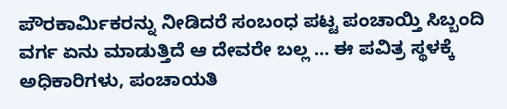ಪೌರಕಾರ್ಮಿಕರನ್ನು ನೀಡಿದರೆ ಸಂಬಂಧ ಪಟ್ಟ ಪಂಚಾಯ್ತಿ ಸಿಬ್ಬಂದಿ ವರ್ಗ ಏನು ಮಾಡುತ್ತಿದೆ ಆ ದೇವರೇ ಬಲ್ಲ … ಈ ಪವಿತ್ರ ಸ್ಥಳಕ್ಕೆ ಅಧಿಕಾರಿಗಳು, ಪಂಚಾಯತಿ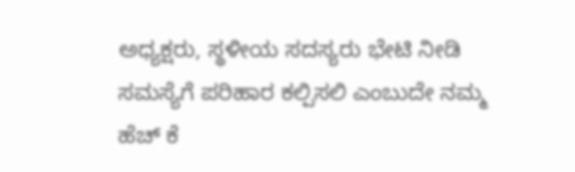ಅಧ್ಯಕ್ಷರು, ಸ್ಥಳೀಯ ಸದಸ್ಯರು ಭೇಟಿ ನೀಡಿ ಸಮಸ್ಯೆಗೆ ಪರಿಹಾರ ಕಲ್ಪಿಸಲಿ ಎಂಬುದೇ ನಮ್ಮ ಹೆಚ್ ಕೆ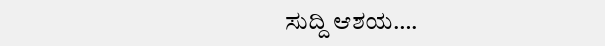ಸುದ್ದಿ ಆಶಯ….